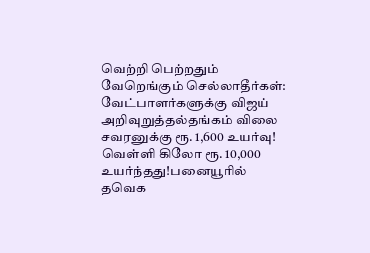வெற்றி பெற்றதும் வேறெங்கும் செல்லாதீர்கள்: வேட்பாளர்களுக்கு விஜய் அறிவுறுத்தல்தங்கம் விலை சவரனுக்கு ரூ. 1,600 உயர்வு! வெள்ளி கிலோ ரூ. 10,000 உயர்ந்தது!பனையூரில் தவெக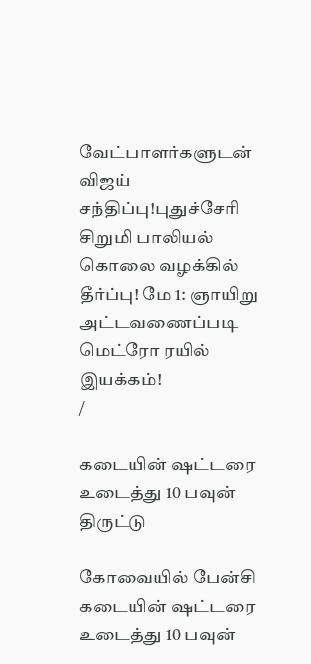வேட்பாளர்களுடன் விஜய் சந்திப்பு!புதுச்சேரி சிறுமி பாலியல் கொலை வழக்கில் தீர்ப்பு! மே 1: ஞாயிறு அட்டவணைப்படி மெட்ரோ ரயில் இயக்கம்!
/

கடையின் ஷட்டரை உடைத்து 10 பவுன் திருட்டு

கோவையில் பேன்சி கடையின் ஷட்டரை உடைத்து 10 பவுன்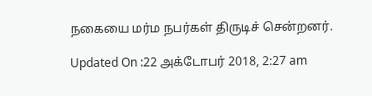நகையை மர்ம நபர்கள் திருடிச் சென்றனர்.

Updated On :22 அக்டோபர் 2018, 2:27 am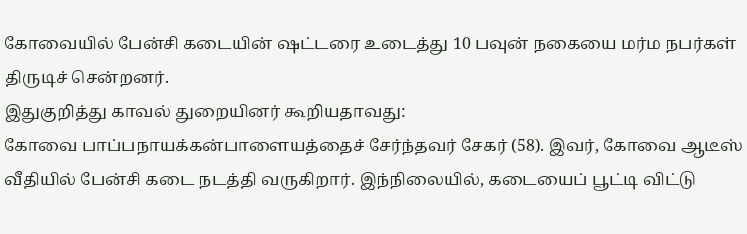கோவையில் பேன்சி கடையின் ஷட்டரை உடைத்து 10 பவுன் நகையை மர்ம நபர்கள் திருடிச் சென்றனர்.
இதுகுறித்து காவல் துறையினர் கூறியதாவது:
கோவை பாப்பநாயக்கன்பாளையத்தைச் சேர்ந்தவர் சேகர் (58). இவர், கோவை ஆடீஸ் வீதியில் பேன்சி கடை நடத்தி வருகிறார். இந்நிலையில், கடையைப் பூட்டி விட்டு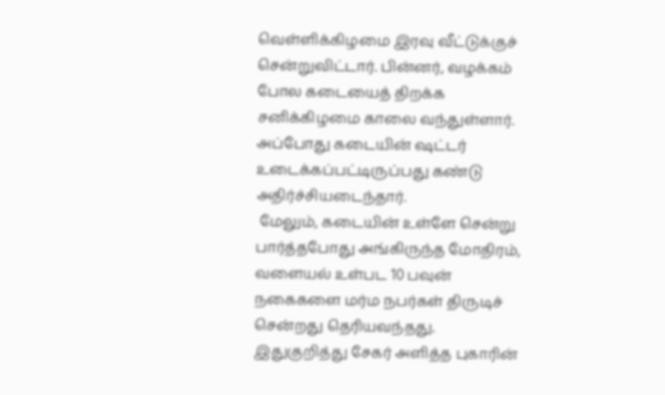வெள்ளிக்கிழமை இரவு வீட்டுக்குச் சென்றுவிட்டார். பின்னர், வழக்கம் போல கடையைத் திறக்க சனிக்கிழமை காலை வந்துள்ளார். அப்போது கடையின் ஷட்டர் உடைக்கப்பட்டிருப்பது கண்டு அதிர்ச்சியடைந்தார்.
 மேலும், கடையின் உள்ளே சென்று பார்த்தபோது அங்கிருந்த மோதிரம், வளையல் உள்பட 10 பவுன் நகைகளை மர்ம நபர்கள் திருடிச் சென்றது தெரியவந்தது.  இதுகுறித்து சேகர் அளித்த புகாரின்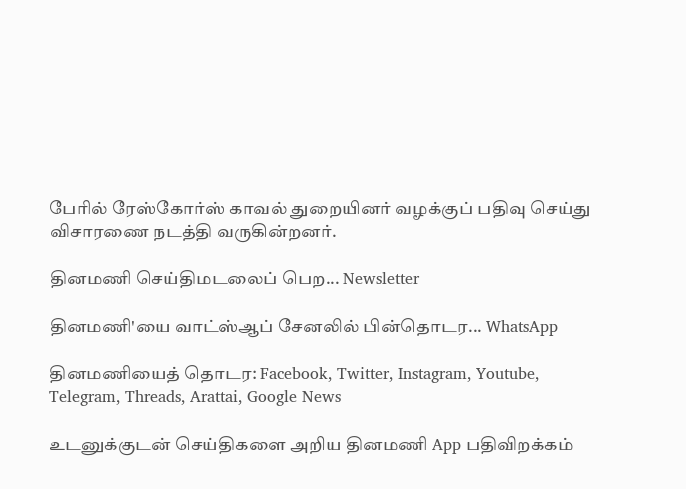பேரில் ரேஸ்கோர்ஸ் காவல் துறையினர் வழக்குப் பதிவு செய்து விசாரணை நடத்தி வருகின்றனர்.

தினமணி செய்திமடலைப் பெற... Newsletter

தினமணி'யை வாட்ஸ்ஆப் சேனலில் பின்தொடர... WhatsApp

தினமணியைத் தொடர: Facebook, Twitter, Instagram, Youtube, Telegram, Threads, Arattai, Google News

உடனுக்குடன் செய்திகளை அறிய தினமணி App பதிவிறக்கம்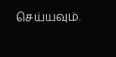செய்யவும்.